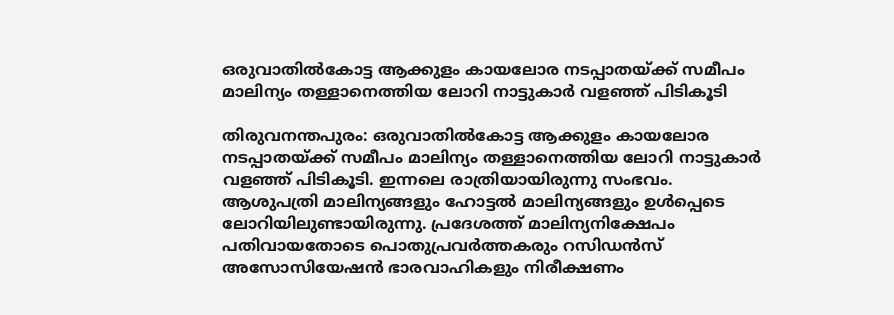ഒരുവാതിൽകോട്ട ആക്കുളം കായലോര നടപ്പാതയ്ക്ക് സമീപം മാലിന്യം തള്ളാനെത്തിയ ലോറി നാട്ടുകാർ വളഞ്ഞ് പിടികൂടി

തിരുവനന്തപുരം: ഒരുവാതിൽകോട്ട ആക്കുളം കായലോര നടപ്പാതയ്ക്ക് സമീപം മാലിന്യം തള്ളാനെത്തിയ ലോറി നാട്ടുകാർ വളഞ്ഞ് പിടികൂടി. ഇന്നലെ രാത്രിയായിരുന്നു സംഭവം. ആശുപത്രി മാലിന്യങ്ങളും ഹോട്ടൽ മാലിന്യങ്ങളും ഉൾപ്പെടെ ലോറിയിലുണ്ടായിരുന്നു. പ്രദേശത്ത് മാലിന്യനിക്ഷേപം പതിവായതോടെ പൊതുപ്രവർത്തകരും റസിഡൻസ് അസോസിയേഷൻ ഭാരവാഹികളും നിരീക്ഷണം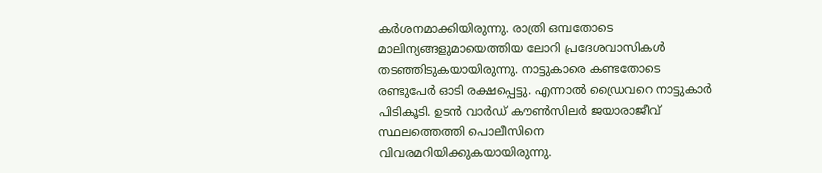കർശനമാക്കിയിരുന്നു. രാത്രി ഒമ്പതോടെ മാലിന്യങ്ങളുമായെത്തിയ ലോറി പ്രദേശവാസികൾ തടഞ്ഞിടുകയായിരുന്നു. നാട്ടുകാരെ കണ്ടതോടെ രണ്ടുപേർ ഓടി രക്ഷപ്പെട്ടു. എന്നാൽ ഡ്രൈവറെ നാട്ടുകാർ പിടികൂടി. ഉടൻ വാർഡ് കൗൺസിലർ ജയാരാജീവ് സ്ഥലത്തെത്തി പൊലീസിനെ വിവരമറിയിക്കുകയായിരുന്നു.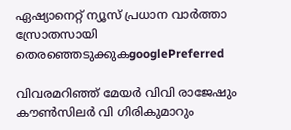ഏഷ്യാനെറ്റ് ന്യൂസ് പ്രധാന വാർത്താ സ്രോതസായി തെരഞ്ഞെടുക്കുകgooglePreferred

വിവരമറിഞ്ഞ് മേയർ വിവി രാജേഷും കൗൺസിലർ വി ഗിരികുമാറും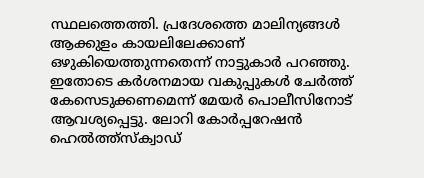സ്ഥലത്തെത്തി. പ്രദേശത്തെ മാലിന്യങ്ങൾ ആക്കുളം കായലിലേക്കാണ് ഒഴുകിയെത്തുന്നതെന്ന് നാട്ടുകാർ പറഞ്ഞു. ഇതോടെ കർശനമായ വകുപ്പുകൾ ചേർത്ത് കേസെടുക്കണമെന്ന് മേയർ പൊലീസിനോട് ആവശ്യപ്പെട്ടു. ലോറി കോർപ്പറേഷൻ ഹെൽത്ത്സ്‌ക്വാഡ്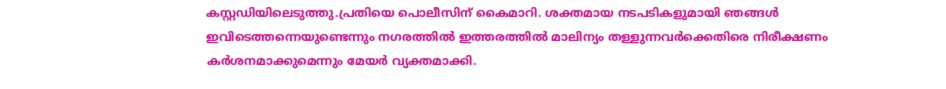കസ്റ്റഡിയിലെടുത്തു.പ്രതിയെ പൊലീസിന് കൈമാറി. ശക്തമായ നടപടികളുമായി ഞങ്ങൾ ഇവിടെത്തന്നെയുണ്ടെന്നും നഗരത്തിൽ ഇത്തരത്തിൽ മാലിന്യം തള്ളുന്നവർക്കെതിരെ നിരീക്ഷണം കർശനമാക്കുമെന്നും മേയർ വ്യക്തമാക്കി.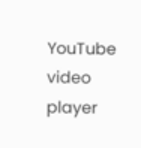YouTube video player